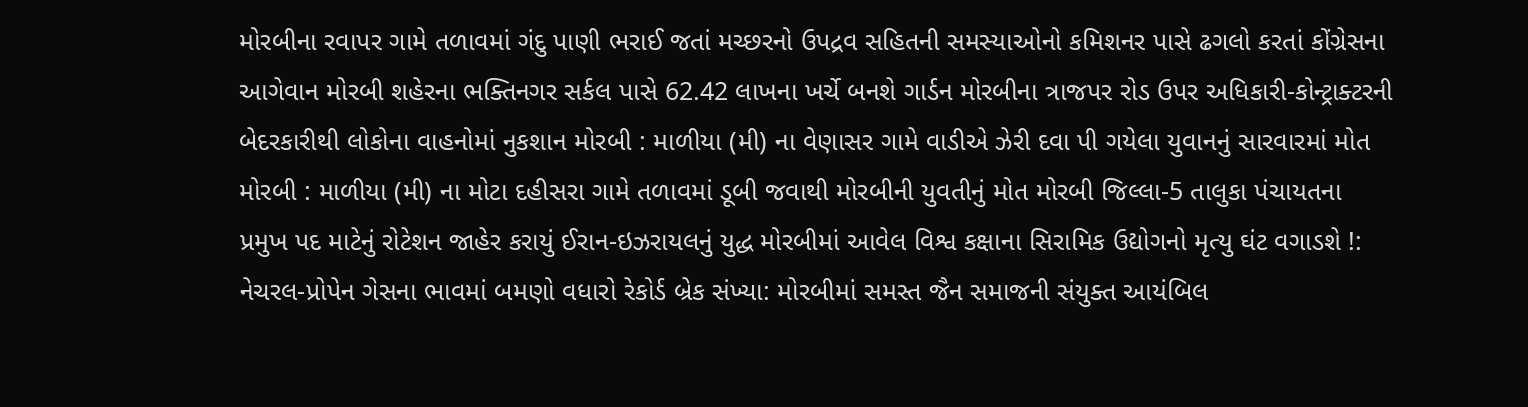મોરબીના રવાપર ગામે તળાવમાં ગંદુ પાણી ભરાઈ જતાં મચ્છરનો ઉપદ્રવ સહિતની સમસ્યાઓનો કમિશનર પાસે ઢગલો કરતાં કોંગ્રેસના આગેવાન મોરબી શહેરના ભક્તિનગર સર્કલ પાસે 62.42 લાખના ખર્ચે બનશે ગાર્ડન મોરબીના ત્રાજપર રોડ ઉપર અધિકારી-કોન્ટ્રાક્ટરની બેદરકારીથી લોકોના વાહનોમાં નુકશાન મોરબી : માળીયા (મી) ના વેણાસર ગામે વાડીએ ઝેરી દવા પી ગયેલા યુવાનનું સારવારમાં મોત મોરબી : માળીયા (મી) ના મોટા દહીસરા ગામે તળાવમાં ડૂબી જવાથી મોરબીની યુવતીનું મોત મોરબી જિલ્લા-5 તાલુકા પંચાયતના પ્રમુખ પદ માટેનું રોટેશન જાહેર કરાયું ઈરાન-ઇઝરાયલનું યુદ્ધ મોરબીમાં આવેલ વિશ્વ કક્ષાના સિરામિક ઉદ્યોગનો મૃત્યુ ઘંટ વગાડશે !: નેચરલ-પ્રોપેન ગેસના ભાવમાં બમણો વધારો રેકોર્ડ બ્રેક સંખ્યા: મોરબીમાં સમસ્ત જૈન સમાજની સંયુક્ત આયંબિલ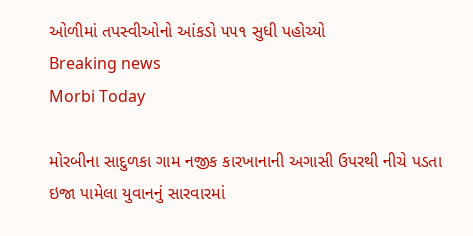ઓળીમાં તપસ્વીઓનો આંકડો ૫૫૧ સુધી પહોચ્યો
Breaking news
Morbi Today

મોરબીના સાદુળકા ગામ નજીક કારખાનાની અગાસી ઉપરથી નીચે પડતા ઇજા પામેલા યુવાનનું સારવારમાં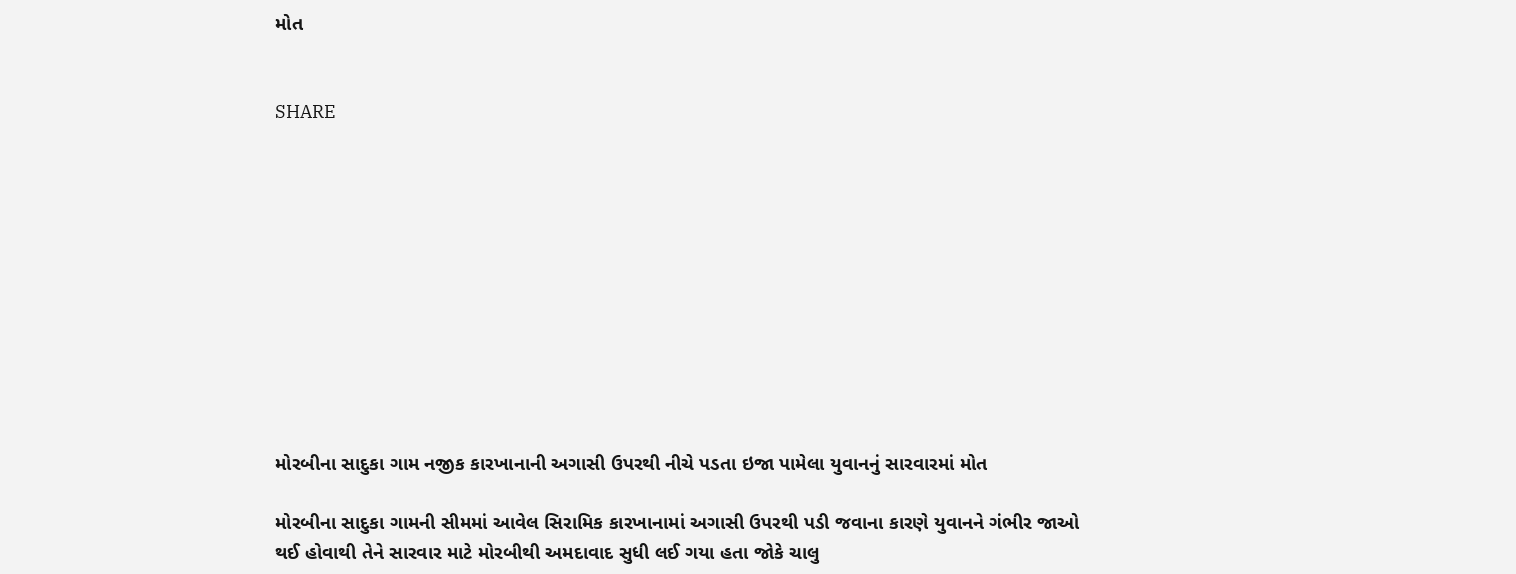મોત


SHARE











મોરબીના સાદુકા ગામ નજીક કારખાનાની અગાસી ઉપરથી નીચે પડતા ઇજા પામેલા યુવાનનું સારવારમાં મોત

મોરબીના સાદુકા ગામની સીમમાં આવેલ સિરામિક કારખાનામાં અગાસી ઉપરથી પડી જવાના કારણે યુવાનને ગંભીર જાઓ થઈ હોવાથી તેને સારવાર માટે મોરબીથી અમદાવાદ સુધી લઈ ગયા હતા જોકે ચાલુ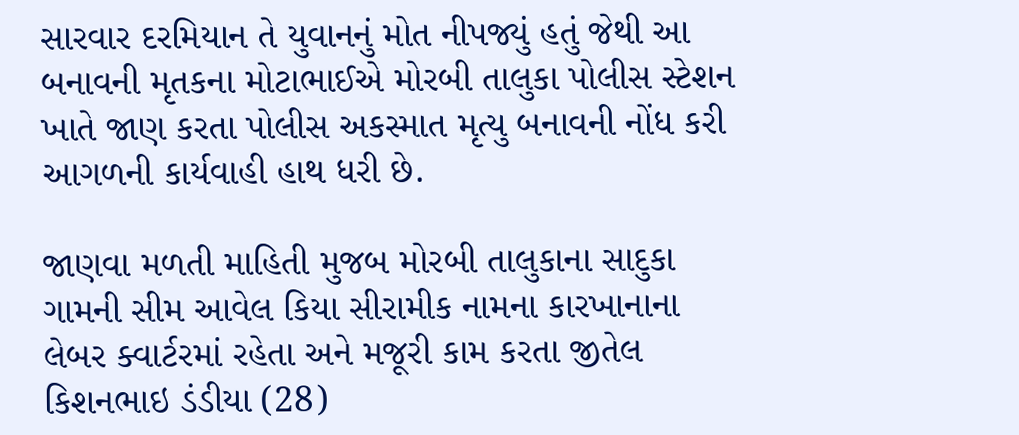સારવાર દરમિયાન તે યુવાનનું મોત નીપજ્યું હતું જેથી આ બનાવની મૃતકના મોટાભાઈએ મોરબી તાલુકા પોલીસ સ્ટેશન ખાતે જાણ કરતા પોલીસ અકસ્માત મૃત્યુ બનાવની નોંધ કરી આગળની કાર્યવાહી હાથ ધરી છે.

જાણવા મળતી માહિતી મુજબ મોરબી તાલુકાના સાદુકા ગામની સીમ આવેલ કિયા સીરામીક નામના કારખાનાના લેબર ક્વાર્ટરમાં રહેતા અને મજૂરી કામ કરતા જીતેલ કિશનભાઇ ડંડીયા (28)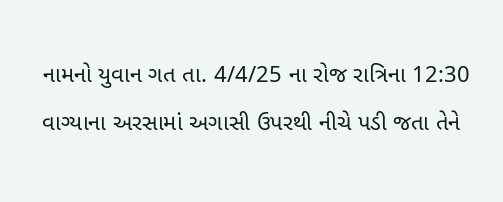નામનો યુવાન ગત તા. 4/4/25 ના રોજ રાત્રિના 12:30 વાગ્યાના અરસામાં અગાસી ઉપરથી નીચે પડી જતા તેને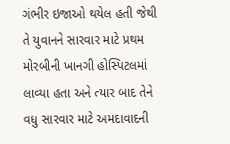ગંભીર ઇજાઓ થયેલ હતી જેથી તે યુવાનને સારવાર માટે પ્રથમ મોરબીની ખાનગી હોસ્પિટલમાં લાવ્યા હતા અને ત્યાર બાદ તેને વધુ સારવાર માટે અમદાવાદની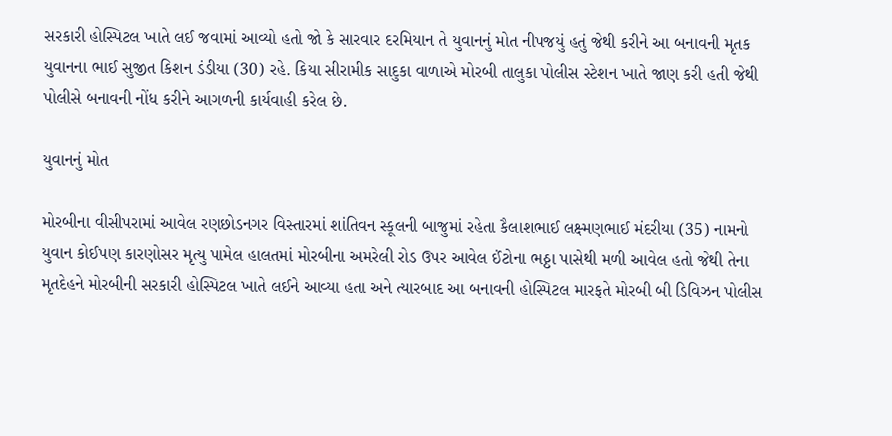સરકારી હોસ્પિટલ ખાતે લઈ જવામાં આવ્યો હતો જો કે સારવાર દરમિયાન તે યુવાનનું મોત નીપજયું હતું જેથી કરીને આ બનાવની મૃતક યુવાનના ભાઈ સુજીત કિશન ડંડીયા (30) રહે. કિયા સીરામીક સાદુકા વાળાએ મોરબી તાલુકા પોલીસ સ્ટેશન ખાતે જાણ કરી હતી જેથી પોલીસે બનાવની નોંધ કરીને આગળની કાર્યવાહી કરેલ છે.

યુવાનનું મોત

મોરબીના વીસીપરામાં આવેલ રણછોડનગર વિસ્તારમાં શાંતિવન સ્કૂલની બાજુમાં રહેતા કૈલાશભાઈ લક્ષ્મણભાઈ મંદરીયા (35) નામનો યુવાન કોઈપણ કારણોસર મૃત્યુ પામેલ હાલતમાં મોરબીના અમરેલી રોડ ઉપર આવેલ ઈંટોના ભઠ્ઠા પાસેથી મળી આવેલ હતો જેથી તેના મૃતદેહને મોરબીની સરકારી હોસ્પિટલ ખાતે લઈને આવ્યા હતા અને ત્યારબાદ આ બનાવની હોસ્પિટલ મારફતે મોરબી બી ડિવિઝન પોલીસ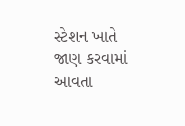સ્ટેશન ખાતે જાણ કરવામાં આવતા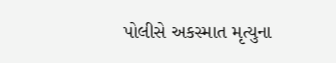પોલીસે અકસ્માત મૃત્યુના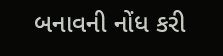બનાવની નોંધ કરી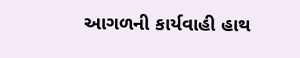આગળની કાર્યવાહી હાથ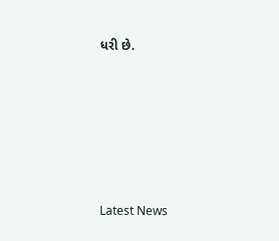ધરી છે.






Latest News